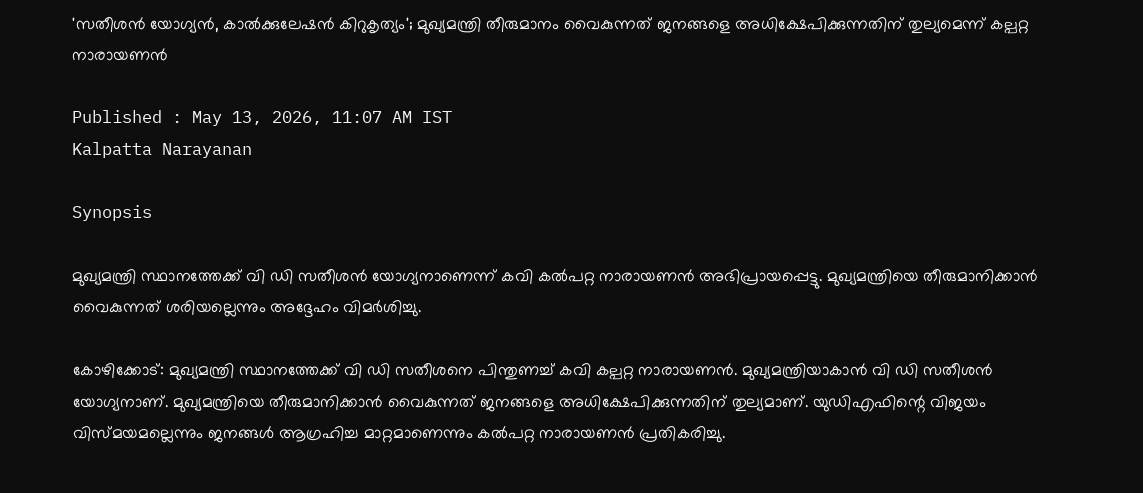'സതീശൻ യോഗ്യൻ, കാൽക്കുലേഷൻ കിറുകൃത്യം'; മുഖ്യമന്ത്രി തീരുമാനം വൈകുന്നത് ജനങ്ങളെ അധിക്ഷേപിക്കുന്നതിന് തുല്യമെന്ന് കല്പറ്റ നാരായണൻ

Published : May 13, 2026, 11:07 AM IST
Kalpatta Narayanan

Synopsis

മുഖ്യമന്ത്രി സ്ഥാനത്തേക്ക് വി ഡി സതീശൻ യോഗ്യനാണെന്ന് കവി കൽപറ്റ നാരായണൻ അഭിപ്രായപ്പെട്ടു. മുഖ്യമന്ത്രിയെ തീരുമാനിക്കാൻ വൈകുന്നത് ശരിയല്ലെന്നും അദ്ദേഹം വിമർശിച്ചു.

കോഴിക്കോട്: മുഖ്യമന്ത്രി സ്ഥാനത്തേക്ക് വി ഡി സതീശനെ പിന്തുണച്ച് കവി കല്പറ്റ നാരായണൻ. മുഖ്യമന്ത്രിയാകാൻ വി ഡി സതീശൻ യോഗ്യനാണ്. മുഖ്യമന്ത്രിയെ തീരുമാനിക്കാൻ വൈകുന്നത് ജനങ്ങളെ അധിക്ഷേപിക്കുന്നതിന് തുല്യമാണ്. യുഡിഎഫിന്റെ വിജയം വിസ്മയമല്ലെന്നും ജനങ്ങൾ ആഗ്രഹിച്ച മാറ്റമാണെന്നും കൽപറ്റ നാരായണൻ പ്രതികരിച്ചു.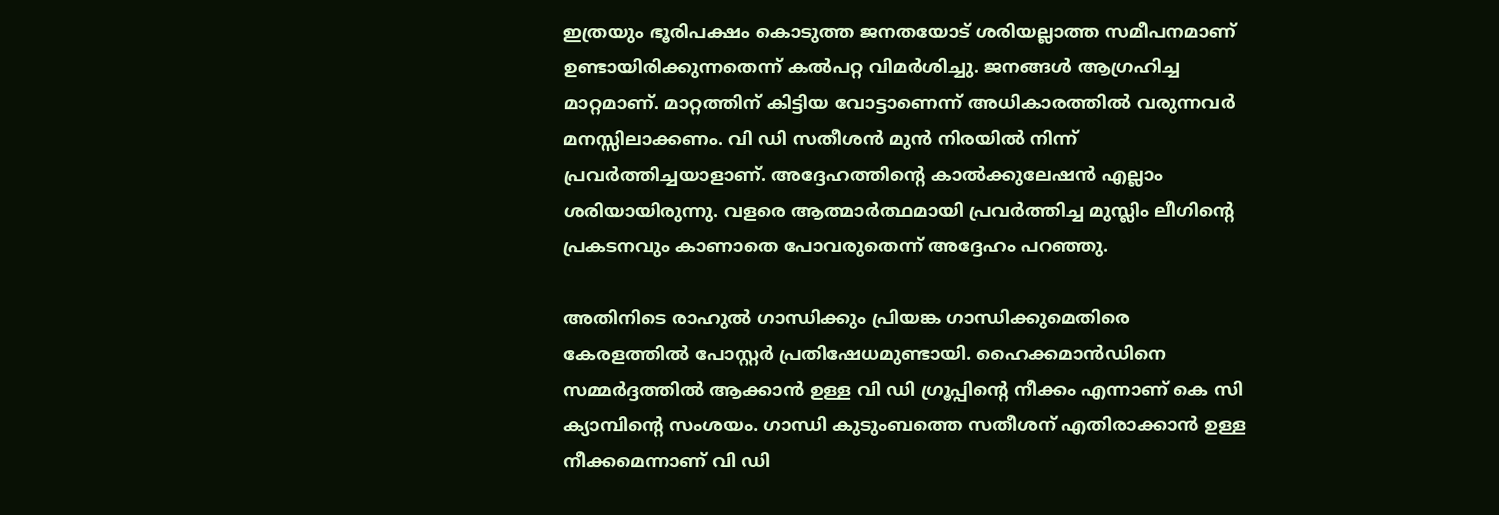ഇത്രയും ഭൂരിപക്ഷം കൊടുത്ത ജനതയോട് ശരിയല്ലാത്ത സമീപനമാണ് ഉണ്ടായിരിക്കുന്നതെന്ന് കൽപറ്റ വിമർശിച്ചു. ജനങ്ങൾ ആഗ്രഹിച്ച മാറ്റമാണ്. മാറ്റത്തിന് കിട്ടിയ വോട്ടാണെന്ന് അധികാരത്തിൽ വരുന്നവർ മനസ്സിലാക്കണം. വി ഡി സതീശൻ മുൻ നിരയിൽ നിന്ന് പ്രവർത്തിച്ചയാളാണ്. അദ്ദേഹത്തിന്‍റെ കാൽക്കുലേഷൻ എല്ലാം ശരിയായിരുന്നു. വളരെ ആത്മാർത്ഥമായി പ്രവർത്തിച്ച മുസ്ലിം ലീഗിന്‍റെ പ്രകടനവും കാണാതെ പോവരുതെന്ന് അദ്ദേഹം പറഞ്ഞു.

അതിനിടെ രാഹുൽ ഗാന്ധിക്കും പ്രിയങ്ക ഗാന്ധിക്കുമെതിരെ കേരളത്തിൽ പോസ്റ്റർ പ്രതിഷേധമുണ്ടായി. ഹൈക്കമാൻഡിനെ സമ്മർദ്ദത്തിൽ ആക്കാൻ ഉള്ള വി ഡി ഗ്രൂപ്പിന്‍റെ നീക്കം എന്നാണ് കെ സി ക്യാമ്പിന്‍റെ സംശയം. ഗാന്ധി കുടുംബത്തെ സതീശന് എതിരാക്കാൻ ഉള്ള നീക്കമെന്നാണ് വി ഡി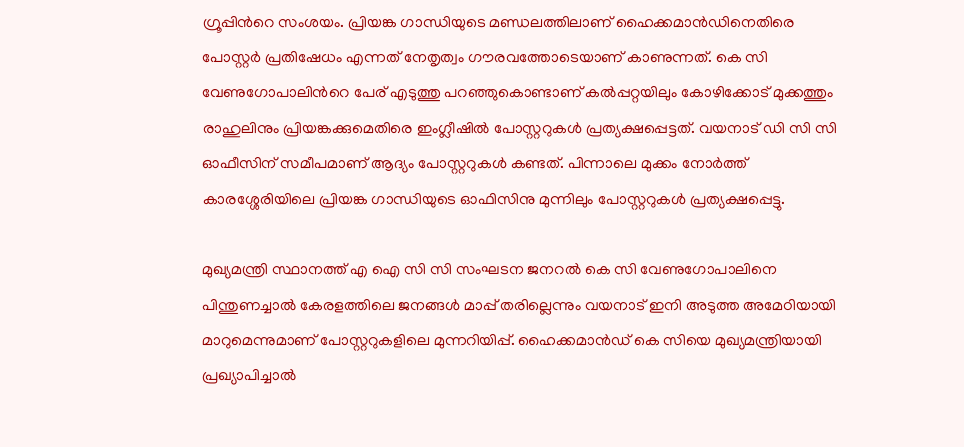ഗ്രൂപ്പിന്‍റെ സംശയം. പ്രിയങ്ക ഗാന്ധിയുടെ മണ്ഡലത്തിലാണ് ഹൈക്കമാൻഡിനെതിരെ പോസ്റ്റർ പ്രതിഷേധം എന്നത് നേതൃത്വം ഗൗരവത്തോടെയാണ് കാണുന്നത്. കെ സി വേണുഗോപാലിന്‍റെ പേര് എടുത്തു പറഞ്ഞുകൊണ്ടാണ് കൽപ്പറ്റയിലും കോഴിക്കോട് മുക്കത്തും രാഹുലിനും പ്രിയങ്കക്കുമെതിരെ ഇംഗ്ലീഷിൽ പോസ്റ്ററുകൾ പ്രത്യക്ഷപ്പെട്ടത്. വയനാട് ഡി സി സി ഓഫീസിന് സമീപമാണ് ആദ്യം പോസ്റ്ററുകൾ കണ്ടത്. പിന്നാലെ മുക്കം നോർത്ത് കാരശ്ശേരിയിലെ പ്രിയങ്ക ഗാന്ധിയുടെ ഓഫിസിനു മുന്നിലും പോസ്റ്ററുകൾ പ്രത്യക്ഷപ്പെട്ടു.

മുഖ്യമന്ത്രി സ്ഥാനത്ത് എ ഐ സി സി സംഘടന ജനറൽ കെ സി വേണുഗോപാലിനെ പിന്തുണച്ചാൽ കേരളത്തിലെ ജനങ്ങൾ മാപ്പ് തരില്ലെന്നും വയനാട് ഇനി അടുത്ത അമേഠിയായി മാറുമെന്നുമാണ് പോസ്റ്ററുകളിലെ മുന്നറിയിപ്പ്. ഹൈക്കമാൻഡ് കെ സിയെ മുഖ്യമന്ത്രിയായി പ്രഖ്യാപിച്ചാൽ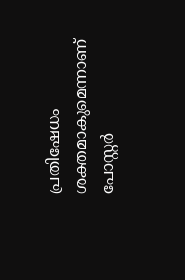പ്രതിഷേധം ശക്തമാകുമെന്നാണ് പോസ്റ്റർ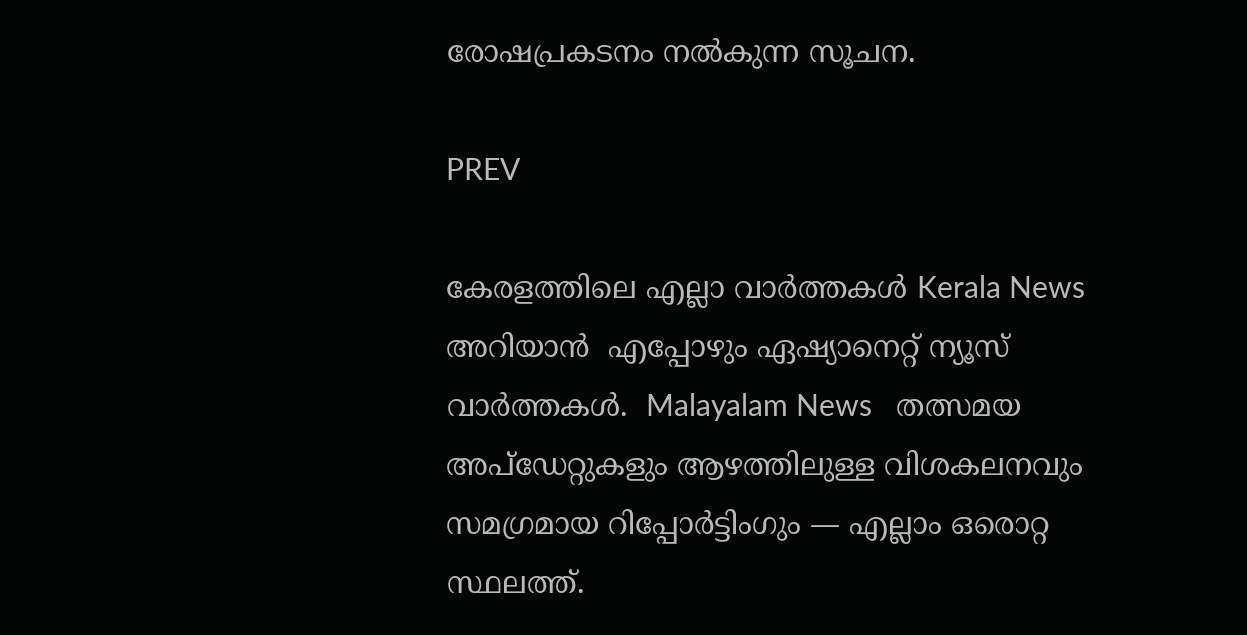രോഷപ്രകടനം നൽകുന്ന സൂചന.

PREV

കേരളത്തിലെ എല്ലാ വാർത്തകൾ Kerala News അറിയാൻ  എപ്പോഴും ഏഷ്യാനെറ്റ് ന്യൂസ് വാർത്തകൾ.  Malayalam News   തത്സമയ അപ്‌ഡേറ്റുകളും ആഴത്തിലുള്ള വിശകലനവും സമഗ്രമായ റിപ്പോർട്ടിംഗും — എല്ലാം ഒരൊറ്റ സ്ഥലത്ത്.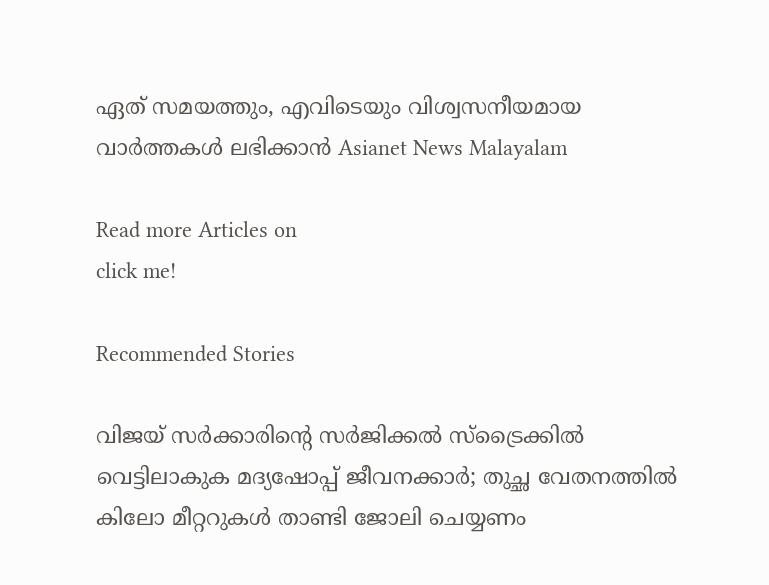ഏത് സമയത്തും, എവിടെയും വിശ്വസനീയമായ വാർത്തകൾ ലഭിക്കാൻ Asianet News Malayalam

Read more Articles on
click me!

Recommended Stories

വിജയ് സര്‍ക്കാരിന്റെ സര്‍ജിക്കല്‍ സ്‌ട്രൈക്കില്‍ വെട്ടിലാകുക മദ്യഷോപ്പ് ജീവനക്കാര്‍; തുച്ഛ വേതനത്തില്‍ കിലോ മീറ്ററുകള്‍ താണ്ടി ജോലി ചെയ്യണം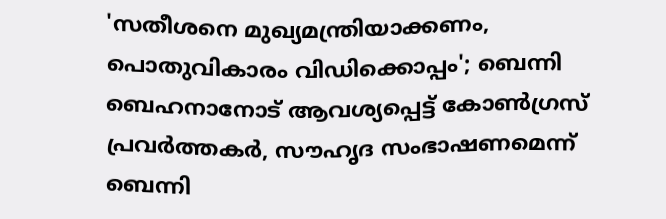'സതീശനെ മുഖ്യമന്ത്രിയാക്കണം, പൊതുവികാരം വിഡിക്കൊപ്പം'; ബെന്നി ബെഹനാനോട് ആവശ്യപ്പെട്ട് കോൺഗ്രസ് പ്രവർത്തകർ, സൗഹൃദ സംഭാഷണമെന്ന് ബെന്നി